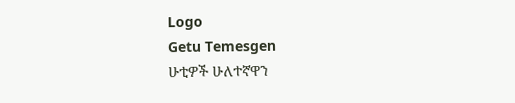Logo
Getu Temesgen
ሁቲዎች ሁለተኛዋን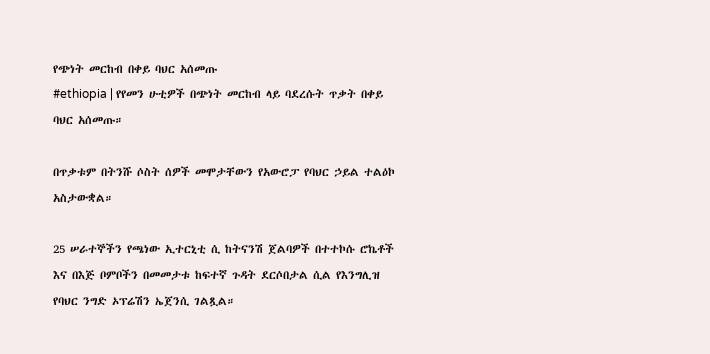የጭነት መርከብ በቀይ ባህር አሰመጡ
#ethiopia | የየመን ሁቲዎች በጭነት መርከብ ላይ ባደረሱት ጥቃት በቀይ ባህር አሰመጡ።

በጥቃቱም በትንሹ ሶስት ሰዎች መሞታቸውን የአውሮፓ የባህር ኃይል ተልዕኮ አስታውቋል።

25 ሠራተኞችን የጫነው ኢተርኒቲ ሲ ከትናንሽ ጀልባዎች በተተኮሱ ሮኬቶች እና በእጅ ቦምቦችን በመመታቱ ከፍተኛ ጉዳት ደርሶበታል ሲል የእንግሊዝ የባህር ንግድ ኦፕሬሽን ኤጀንሲ ገልጿል።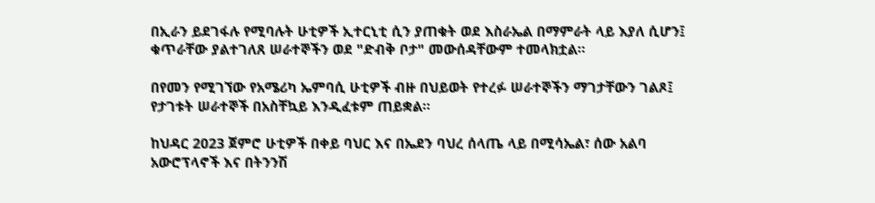በኢራን ይደገፋሉ የሚባሉት ሁቲዎች ኢተርኒቲ ሲን ያጠቁት ወደ እስራኤል በማምራት ላይ እያለ ሲሆን፤ ቁጥራቸው ያልተገለጸ ሠራተኞችን ወደ "ድብቅ ቦታ" መውሰዳቸውም ተመላክቷል።

በየመን የሚገኘው የአሜሪካ ኤምባሲ ሁቲዎች ብዙ በህይወት የተረፉ ሠራተኞችን ማገታቸውን ገልጾ፤ የታገቱት ሠራተኞች በአስቸኳይ እንዲፈቱም ጠይቋል።

ከህዳር 2023 ጀምሮ ሁቲዎች በቀይ ባህር እና በኤደን ባህረ ሰላጤ ላይ በሚሳኤል፣ ሰው አልባ አውሮፕላኖች እና በትንንሽ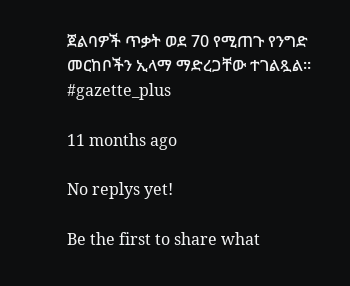ጀልባዎች ጥቃት ወደ 70 የሚጠጉ የንግድ መርከቦችን ኢላማ ማድረጋቸው ተገልጿል። #gazette_plus

11 months ago

No replys yet!

Be the first to share what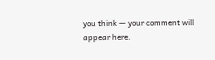you think — your comment will appear here.